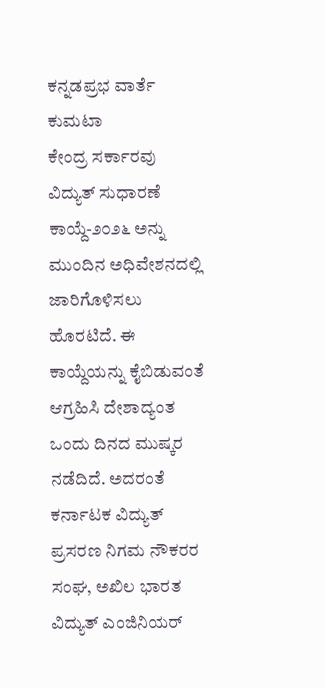ಕನ್ನಡಪ್ರಭ ವಾರ್ತೆ ಕುಮಟಾ
ಕೇಂದ್ರ ಸರ್ಕಾರವು ವಿದ್ಯುತ್ ಸುಧಾರಣೆ ಕಾಯ್ದೆ-೨೦೨೬ ಅನ್ನು ಮುಂದಿನ ಅಧಿವೇಶನದಲ್ಲಿ ಜಾರಿಗೊಳಿಸಲು ಹೊರಟಿದೆ. ಈ ಕಾಯ್ದೆಯನ್ನು ಕೈಬಿಡುವಂತೆ ಆಗ್ರಹಿಸಿ ದೇಶಾದ್ಯಂತ ಒಂದು ದಿನದ ಮುಷ್ಕರ ನಡೆದಿದೆ. ಅದರಂತೆ ಕರ್ನಾಟಕ ವಿದ್ಯುತ್ ಪ್ರಸರಣ ನಿಗಮ ನೌಕರರ ಸಂಘ, ಅಖಿಲ ಭಾರತ ವಿದ್ಯುತ್ ಎಂಜಿನಿಯರ್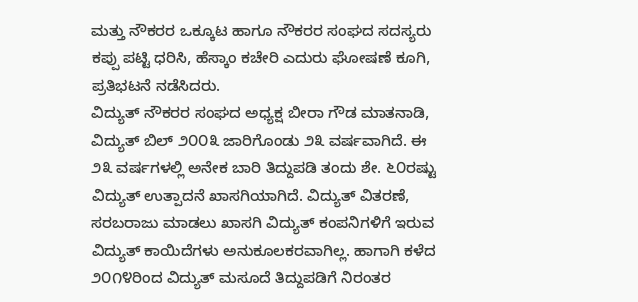ಮತ್ತು ನೌಕರರ ಒಕ್ಕೂಟ ಹಾಗೂ ನೌಕರರ ಸಂಘದ ಸದಸ್ಯರು ಕಪ್ಪು ಪಟ್ಟಿ ಧರಿಸಿ, ಹೆಸ್ಕಾಂ ಕಚೇರಿ ಎದುರು ಘೋಷಣೆ ಕೂಗಿ, ಪ್ರತಿಭಟನೆ ನಡೆಸಿದರು.
ವಿದ್ಯುತ್ ನೌಕರರ ಸಂಘದ ಅಧ್ಯಕ್ಷ ಬೀರಾ ಗೌಡ ಮಾತನಾಡಿ, ವಿದ್ಯುತ್ ಬಿಲ್ ೨೦೦೩ ಜಾರಿಗೊಂಡು ೨೩ ವರ್ಷವಾಗಿದೆ. ಈ ೨೩ ವರ್ಷಗಳಲ್ಲಿ ಅನೇಕ ಬಾರಿ ತಿದ್ದುಪಡಿ ತಂದು ಶೇ. ೬೦ರಷ್ಟು ವಿದ್ಯುತ್ ಉತ್ಪಾದನೆ ಖಾಸಗಿಯಾಗಿದೆ. ವಿದ್ಯುತ್ ವಿತರಣೆ, ಸರಬರಾಜು ಮಾಡಲು ಖಾಸಗಿ ವಿದ್ಯುತ್ ಕಂಪನಿಗಳಿಗೆ ಇರುವ ವಿದ್ಯುತ್ ಕಾಯಿದೆಗಳು ಅನುಕೂಲಕರವಾಗಿಲ್ಲ. ಹಾಗಾಗಿ ಕಳೆದ ೨೦೧೪ರಿಂದ ವಿದ್ಯುತ್ ಮಸೂದೆ ತಿದ್ದುಪಡಿಗೆ ನಿರಂತರ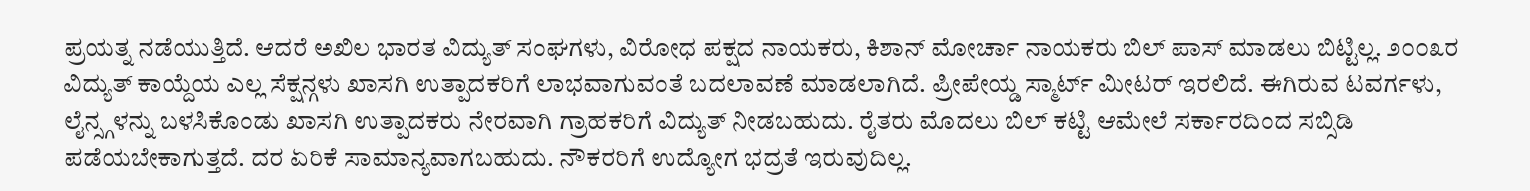ಪ್ರಯತ್ನ ನಡೆಯುತ್ತಿದೆ. ಆದರೆ ಅಖಿಲ ಭಾರತ ವಿದ್ಯುತ್ ಸಂಘಗಳು, ವಿರೋಧ ಪಕ್ಷದ ನಾಯಕರು, ಕಿಶಾನ್ ಮೋರ್ಚಾ ನಾಯಕರು ಬಿಲ್ ಪಾಸ್ ಮಾಡಲು ಬಿಟ್ಟಿಲ್ಲ. ೨೦೦೩ರ ವಿದ್ಯುತ್ ಕಾಯ್ದೆಯ ಎಲ್ಲ ಸೆಕ್ಷನ್ಗಳು ಖಾಸಗಿ ಉತ್ಪಾದಕರಿಗೆ ಲಾಭವಾಗುವಂತೆ ಬದಲಾವಣೆ ಮಾಡಲಾಗಿದೆ. ಪ್ರೀಪೇಯ್ಡ ಸ್ಮಾರ್ಟ್ ಮೀಟರ್ ಇರಲಿದೆ. ಈಗಿರುವ ಟವರ್ಗಳು, ಲೈನ್ಸ್ಗಳನ್ನು ಬಳಸಿಕೊಂಡು ಖಾಸಗಿ ಉತ್ಪಾದಕರು ನೇರವಾಗಿ ಗ್ರಾಹಕರಿಗೆ ವಿದ್ಯುತ್ ನೀಡಬಹುದು. ರೈತರು ಮೊದಲು ಬಿಲ್ ಕಟ್ಟಿ ಆಮೇಲೆ ಸರ್ಕಾರದಿಂದ ಸಬ್ಸಿಡಿ ಪಡೆಯಬೇಕಾಗುತ್ತದೆ. ದರ ಏರಿಕೆ ಸಾಮಾನ್ಯವಾಗಬಹುದು. ನೌಕರರಿಗೆ ಉದ್ಯೋಗ ಭದ್ರತೆ ಇರುವುದಿಲ್ಲ.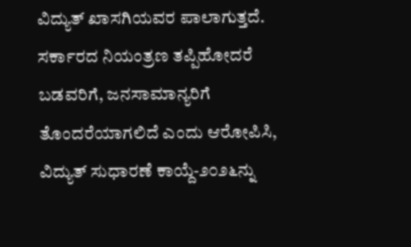ವಿದ್ಯುತ್ ಖಾಸಗಿಯವರ ಪಾಲಾಗುತ್ತದೆ. ಸರ್ಕಾರದ ನಿಯಂತ್ರಣ ತಪ್ಪಿಹೋದರೆ ಬಡವರಿಗೆ, ಜನಸಾಮಾನ್ಯರಿಗೆ ತೊಂದರೆಯಾಗಲಿದೆ ಎಂದು ಆರೋಪಿಸಿ, ವಿದ್ಯುತ್ ಸುಧಾರಣೆ ಕಾಯ್ದೆ-೨೦೨೬ನ್ನು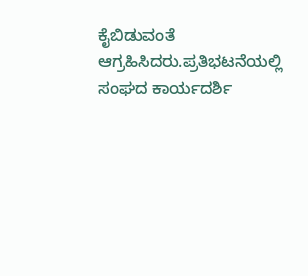ಕೈಬಿಡುವಂತೆ ಆಗ್ರಹಿಸಿದರು.ಪ್ರತಿಭಟನೆಯಲ್ಲಿ ಸಂಘದ ಕಾರ್ಯದರ್ಶಿ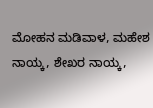ಮೋಹನ ಮಡಿವಾಳ, ಮಹೇಶ ನಾಯ್ಕ, ಶೇಖರ ನಾಯ್ಕ,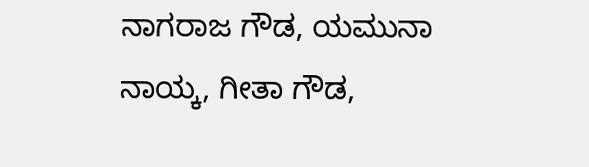ನಾಗರಾಜ ಗೌಡ, ಯಮುನಾ ನಾಯ್ಕ, ಗೀತಾ ಗೌಡ,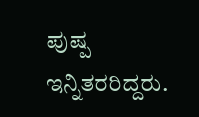ಪುಷ್ಪ ಇನ್ನಿತರರಿದ್ದರು.